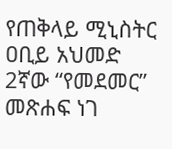የጠቅላይ ሚኒስትር ዐቢይ አህመድ 2ኛው “የመደመር” መጽሐፍ ነገ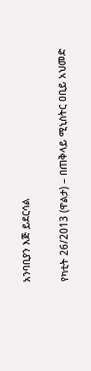አንባቢያን እጅ ይደርሳል

የካቲት 26/2013 (ዋልታ) – በጠቅላይ ሚኒስትር ዐቢይ አህመድ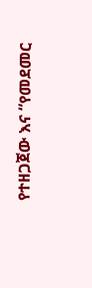የተዘጋጀው እና “የመደመር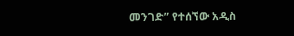መንገድ” የተሰኘው አዲስ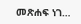መጽሐፍ ነገ…